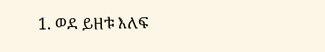1. ወደ ይዘቱ እለፍ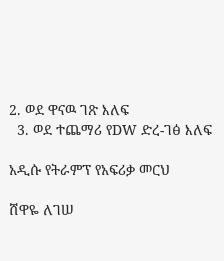2. ወደ ዋናዉ ገጽ እለፍ
  3. ወደ ተጨማሪ የDW ድረ-ገፅ እለፍ

አዲሱ የትራምፕ የአፍሪቃ መርህ

ሸዋዬ ለገሠ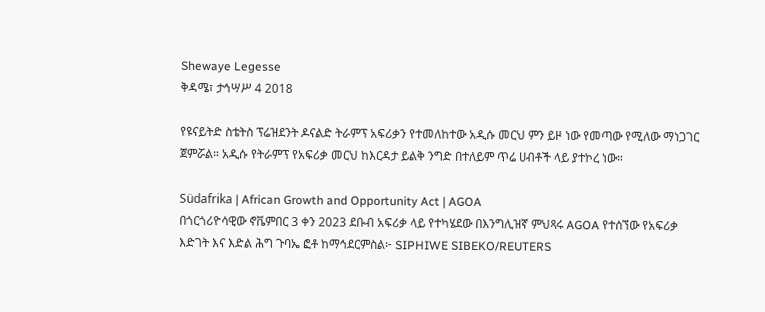Shewaye Legesse
ቅዳሜ፣ ታኅሣሥ 4 2018

የዩናይትድ ስቴትስ ፕሬዝደንት ዶናልድ ትራምፕ አፍሪቃን የተመለከተው አዲሱ መርህ ምን ይዞ ነው የመጣው የሚለው ማነጋገር ጀምሯል። አዲሱ የትራምፕ የአፍሪቃ መርህ ከእርዳታ ይልቅ ንግድ በተለይም ጥሬ ሀብቶች ላይ ያተኮረ ነው።

Südafrika | African Growth and Opportunity Act | AGOA
በጎርጎሪዮሳዊው ኖቬምበር 3 ቀን 2023 ደቡብ አፍሪቃ ላይ የተካሄደው በእንግሊዝኛ ምህጻሩ AGOA የተሰኘው የአፍሪቃ እድገት እና እድል ሕግ ጉባኤ ፎቶ ከማኅደርምስል፦ SIPHIWE SIBEKO/REUTERS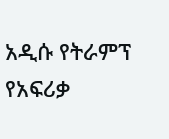አዲሱ የትራምፕ የአፍሪቃ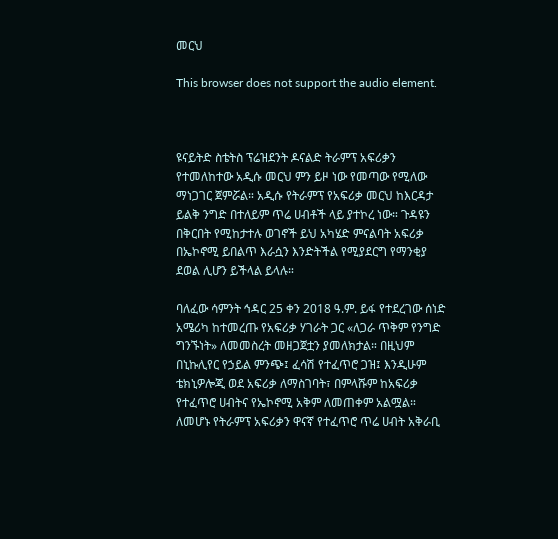መርህ

This browser does not support the audio element.



ዩናይትድ ስቴትስ ፕሬዝደንት ዶናልድ ትራምፕ አፍሪቃን የተመለከተው አዲሱ መርህ ምን ይዞ ነው የመጣው የሚለው ማነጋገር ጀምሯል። አዲሱ የትራምፕ የአፍሪቃ መርህ ከእርዳታ ይልቅ ንግድ በተለይም ጥሬ ሀብቶች ላይ ያተኮረ ነው። ጉዳዩን በቅርበት የሚከታተሉ ወገኖች ይህ አካሄድ ምናልባት አፍሪቃ በኤኮኖሚ ይበልጥ እራሷን እንድትችል የሚያደርግ የማንቂያ ደወል ሊሆን ይችላል ይላሉ።

ባለፈው ሳምንት ኅዳር 25 ቀን 2018 ዓ.ም. ይፋ የተደረገው ሰነድ አሜሪካ ከተመረጡ የአፍሪቃ ሃገራት ጋር «ለጋራ ጥቅም የንግድ ግንኙነት» ለመመስረት መዘጋጀቷን ያመለክታል። በዚህም በኒኩሊየር የኃይል ምንጭ፤ ፈሳሽ የተፈጥሮ ጋዝ፤ እንዲሁም ቴክኒዎሎጂ ወደ አፍሪቃ ለማስገባት፣ በምላሹም ከአፍሪቃ የተፈጥሮ ሀብትና የኤኮኖሚ አቅም ለመጠቀም አልሟል። ለመሆኑ የትራምፕ አፍሪቃን ዋናኛ የተፈጥሮ ጥሬ ሀብት አቅራቢ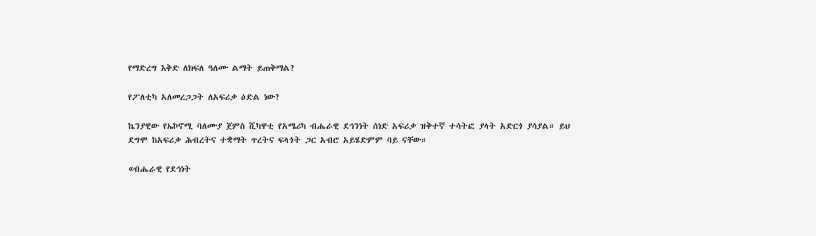የማድረግ እቅድ ለክፍለ ዓለሙ ልማት ይጠቅማል?

የፖለቲካ አለመረጋጋት ለአፍሪቃ ዕድል ነው?

ኬንያዊው የኤኮኖሚ ባለሙያ ጀምስ ሺካዋቲ የአሜሪካ ብሔራዊ ደኅንነት ሰነድ አፍሪቃ ዝቅተኛ ተሳትፎ ያላት አድርጎ ያሳያል። ይህ ደግሞ ከአፍሪቃ ሕብረትና ተቋማት ጥረትና ፍላጎት ጋር አብሮ አይሄድምም ባይ ናቸው።

«ብሔራዊ የደኅነት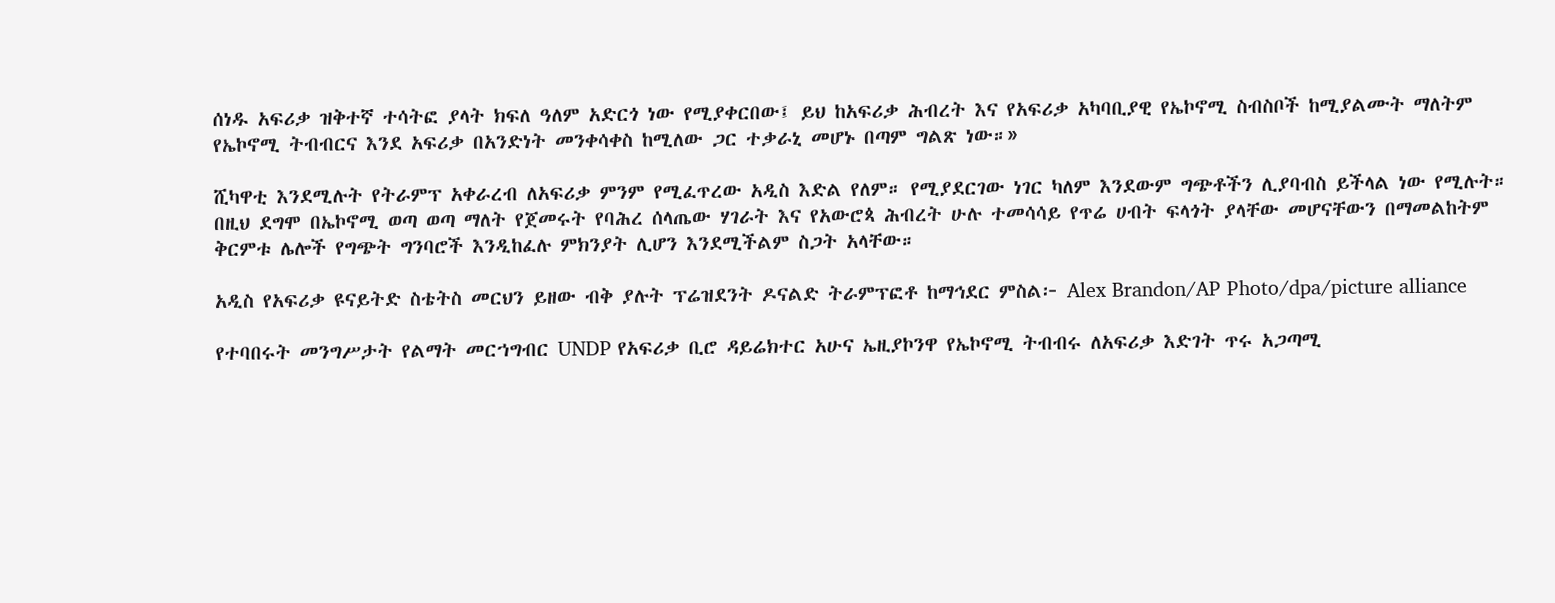ሰነዱ አፍሪቃ ዝቅተኛ ተሳትፎ ያላት ክፍለ ዓለም አድርጎ ነው የሚያቀርበው፤ ይህ ከአፍሪቃ ሕብረት እና የአፍሪቃ አካባቢያዊ የኤኮኖሚ ስብስቦች ከሚያልሙት ማለትም የኤኮኖሚ ትብብርና እንደ አፍሪቃ በአንድነት መንቀሳቀስ ከሚለው ጋር ተቃራኒ መሆኑ በጣም ግልጽ ነው።»

ሺካዋቲ እንደሚሉት የትራምፕ አቀራረብ ለአፍሪቃ ምንም የሚፈጥረው አዲስ እድል የለም። የሚያደርገው ነገር ካለም እንደውም ግጭቶችን ሊያባብስ ይችላል ነው የሚሉት። በዚህ ደግሞ በኤኮኖሚ ወጣ ወጣ ማለት የጀመሩት የባሕረ ሰላጤው ሃገራት እና የአውሮጳ ሕብረት ሁሉ ተመሳሳይ የጥሬ ሀብት ፍላጎት ያላቸው መሆናቸውን በማመልከትም ቅርምቱ ሌሎች የግጭት ግንባሮች እንዲከፈሉ ምክንያት ሊሆን እንደሚችልም ስጋት አላቸው።

አዲስ የአፍሪቃ ዩናይትድ ስቴትስ መርህን ይዘው ብቅ ያሉት ፕሬዝደንት ዶናልድ ትራምፕፎቶ ከማኅደር ምስል፦ Alex Brandon/AP Photo/dpa/picture alliance

የተባበሩት መንግሥታት የልማት መርኀግብር UNDP የአፍሪቃ ቢሮ ዳይሬክተር አሁና ኤዚያኮንዋ የኤኮኖሚ ትብብሩ ለአፍሪቃ እድገት ጥሩ አጋጣሚ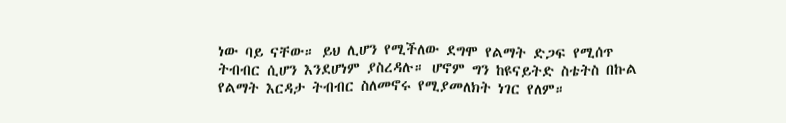ነው ባይ ናቸው። ይህ ሊሆን የሚችለው ደግሞ የልማት ድጋፍ የሚሰጥ ትብብር ሲሆን እንደሆነም ያስረዳሉ። ሆኖም ግን ከዩናይትድ ስቴትስ በኩል የልማት እርዳታ ትብብር ስለመኖሩ የሚያመለክት ነገር የለም።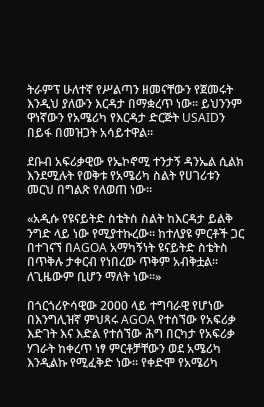ትራምፕ ሁለተኛ የሥልጣን ዘመናቸውን የጀመሩት እንዲህ ያለውን እርዳታ በማቋረጥ ነው። ይህንንም ዋነኛውን የአሜሪካ የእርዳታ ድርጅት USAIDን በይፋ በመዝጋት አሳይተዋል።

ደቡብ አፍሪቃዊው የኤኮኖሚ ተንታኝ ዳንኤል ሲልክ እንደሚሉት የወቅቱ የአሜሪካ ስልት የሀገሪቱን መርህ በግልጽ የለወጠ ነው።

«አዲሱ የዩናይትድ ስቴትስ ስልት ከእርዳታ ይልቅ ንግድ ላይ ነው የሚያተኩረው። ከተለያዩ ምርቶች ጋር በተገናኘ በAGOA አማካኝነት ዩናይትድ ስቴትስ በጥቅሉ ታቀርብ የነበረው ጥቅም አብቅቷል። ለጊዜውም ቢሆን ማለት ነው።»

በጎርጎሪዮሳዊው 2000 ላይ ተግባራዊ የሆነው በእንግሊዝኛ ምህጻሩ AGOA የተሰኘው የአፍሪቃ እድገት እና እድል የተሰኘው ሕግ በርካታ የአፍሪቃ ሃገራት ከቀረጥ ነፃ ምርቶቻቸውን ወደ አሜሪካ እንዲልኩ የሚፈቅድ ነው። የቀድሞ የአሜሪካ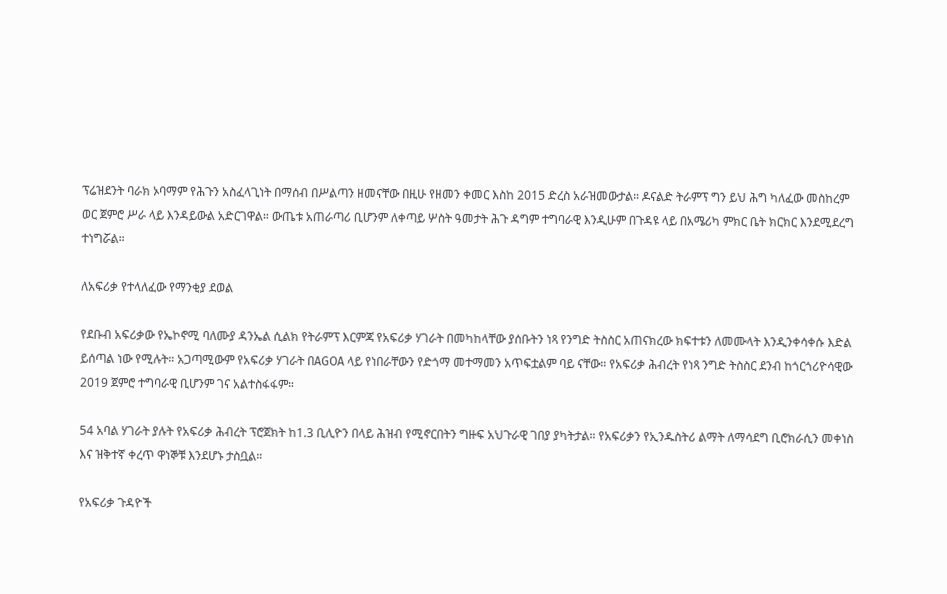ፕሬዝደንት ባራክ ኦባማም የሕጉን አስፈላጊነት በማሰብ በሥልጣን ዘመናቸው በዚሁ የዘመን ቀመር እስከ 2015 ድረስ አራዝመውታል። ዶናልድ ትራምፕ ግን ይህ ሕግ ካለፈው መስከረም ወር ጀምሮ ሥራ ላይ እንዳይውል አድርገዋል። ውጤቱ አጠራጣሪ ቢሆንም ለቀጣይ ሦስት ዓመታት ሕጉ ዳግም ተግባራዊ እንዲሁም በጉዳዩ ላይ በአሜሪካ ምክር ቤት ክርክር እንደሚደረግ ተነግሯል።

ለአፍሪቃ የተላለፈው የማንቂያ ደወል

የደቡብ አፍሪቃው የኤኮኖሚ ባለሙያ ዳንኤል ሲልክ የትራምፕ እርምጃ የአፍሪቃ ሃገራት በመካከላቸው ያሰቡትን ነጻ የንግድ ትስስር አጠናክረው ክፍተቱን ለመሙላት እንዲንቀሳቀሱ እድል ይሰጣል ነው የሚሉት። አጋጣሚውም የአፍሪቃ ሃገራት በAGOA ላይ የነበራቸውን የድጎማ መተማመን አጥፍቷልም ባይ ናቸው። የአፍሪቃ ሕብረት የነጻ ንግድ ትስስር ደንብ ከጎርጎሪዮሳዊው 2019 ጀምሮ ተግባራዊ ቢሆንም ገና አልተስፋፋም።

54 አባል ሃገራት ያሉት የአፍሪቃ ሕብረት ፕሮጀክት ከ1.3 ቢሊዮን በላይ ሕዝብ የሚኖርበትን ግዙፍ አህጉራዊ ገበያ ያካትታል። የአፍሪቃን የኢንዱስትሪ ልማት ለማሳደግ ቢሮክራሲን መቀነስ እና ዝቅተኛ ቀረጥ ዋነኞቹ እንደሆኑ ታስቧል።

የአፍሪቃ ጉዳዮች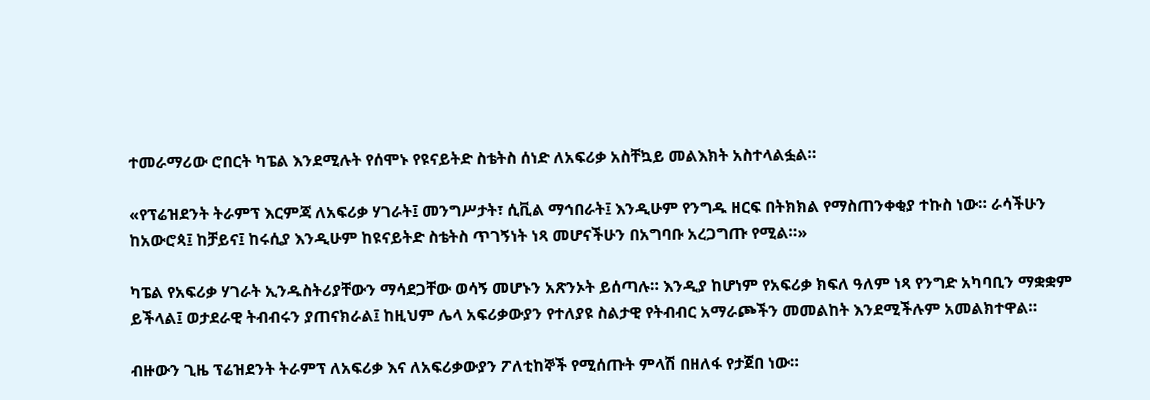ተመራማሪው ሮበርት ካፔል እንደሚሉት የሰሞኑ የዩናይትድ ስቴትስ ሰነድ ለአፍሪቃ አስቸኳይ መልእክት አስተላልፏል።

«የፕሬዝደንት ትራምፕ እርምጃ ለአፍሪቃ ሃገራት፤ መንግሥታት፣ ሲቪል ማኅበራት፤ እንዲሁም የንግዱ ዘርፍ በትክክል የማስጠንቀቂያ ተኩስ ነው። ራሳችሁን ከአውሮጳ፤ ከቻይና፤ ከሩሲያ እንዲሁም ከዩናይትድ ስቴትስ ጥገኝነት ነጻ መሆናችሁን በአግባቡ አረጋግጡ የሚል።»

ካፔል የአፍሪቃ ሃገራት ኢንዱስትሪያቸውን ማሳደጋቸው ወሳኝ መሆኑን አጽንኦት ይሰጣሉ። እንዲያ ከሆነም የአፍሪቃ ክፍለ ዓለም ነጻ የንግድ አካባቢን ማቋቋም ይችላል፤ ወታደራዊ ትብብሩን ያጠናክራል፤ ከዚህም ሌላ አፍሪቃውያን የተለያዩ ስልታዊ የትብብር አማራጮችን መመልከት እንደሚችሉም አመልክተዋል።

ብዙውን ጊዜ ፕሬዝደንት ትራምፕ ለአፍሪቃ እና ለአፍሪቃውያን ፖለቲከኞች የሚሰጡት ምላሽ በዘለፋ የታጀበ ነው።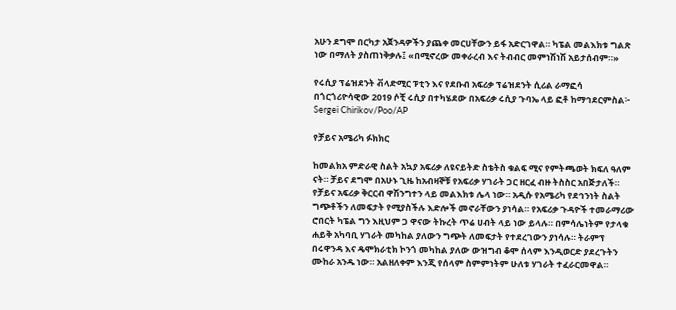አሁን ደግሞ በርካታ አጀንዳዎችን ያጨቀ መርሀቸውን ይፋ አድርገዋል። ካፔል መልእክቱ ግልጽ ነው በማለት ያስጠነቅቃሉ፤ «በሚኖረው መቀራረብ እና ትብብር መምነሽነሽ አይታሰብም።»

የሩሲያ ፕሬዝደንት ቭላድሚር ፑቲን እና የደቡብ አፍሪቃ ፕሬዝደንት ሲሪል ራማፎሳ በጎርጎሪዮሳዊው 2019 ሶቺ ሩሲያ በተካሄደው በአፍሪቃ ሩሲያ ጉባኤ ላይ ፎቶ ከማኅደርምስል፦ Sergei Chirikov/Poo/AP

የቻይና አሜሪካ ፉክክር

ከመልክአ ምድራዊ ስልት አኳያ አፍሪቃ ለዩናይትድ ስቴትስ ቁልፍ ሚና የምትጫወት ክፍለ ዓለም ናት። ቻይና ደግሞ በአሁኑ ጊዜ ከአብዛኞቹ የአፍሪቃ ሃገራት ጋር ዘርፈ ብዙ ትስስር አበጅታለች። የቻይና አፍሪቃ ቅርርብ ዋሽንግተን ላይ መልእክቱ ሌላ ነው። አዲሱ የአሜሪካ የደኅንነት ስልት ግጭቶችን ለመፍታት የሚያስችሉ እድሎች መኖራቸውን ያነሳል። የአፍሪቃ ጉዳዮች ተመራማሪው ሮበርት ካፔል ግን እዚህም ጋ ዋናው ትኩረት ጥሬ ሀብት ላይ ነው ይላሉ። በምሳሌነትም የታላቁ ሐይቅ አካባቢ ሃገራት መካከል ያለውን ግጭት ለመፍታት የተደረገውን ያነሳሉ። ትራምፕ በሩዋንዳ እና ዴሞክራቲክ ኮንጎ መካከል ያለው ውዝግብ ቆሞ ሰላም እንዲወርድ ያደረጉትን ሙከራ አንዱ ነው። አልዘለቀም እንጂ የሰላም ስምምነትም ሁለቱ ሃገራት ተፈራርመዋል።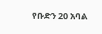የቡድን 20 አባል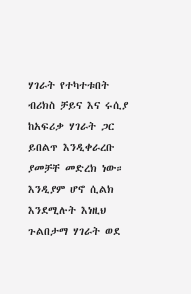ሃገራት የተካተቱበት ብሪክስ ቻይና እና ሩሲያ ከአፍሪቃ ሃገራት ጋር ይበልጥ እንዲቀራረቡ ያመቻቸ መድረክ ነው። እንዲያም ሆኖ ሲልክ እንደሚሉት እነዚህ ጉልበታማ ሃገራት ወደ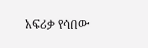አፍሪቃ የሳበው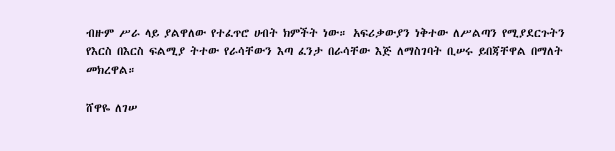ብዙም ሥራ ላይ ያልዋለው የተፈጥሮ ሀብት ክምችት ነው። አፍሪቃውያን ነቅተው ለሥልጣን የሚያደርጉትን የእርስ በእርስ ፍልሚያ ትተው የራሳቸውን እጣ ፈንታ በራሳቸው እጅ ለማስገባት ቢሠሩ ይበጃቸዋል በማለት መክረዋል።

ሸዋዬ ለገሠ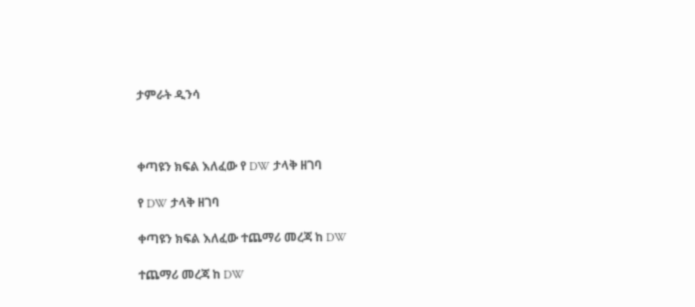ታምራት ዲንሳ



ቀጣዩን ክፍል እለፈው የ DW ታላቅ ዘገባ

የ DW ታላቅ ዘገባ

ቀጣዩን ክፍል እለፈው ተጨማሪ መረጃ ከ DW

ተጨማሪ መረጃ ከ DW